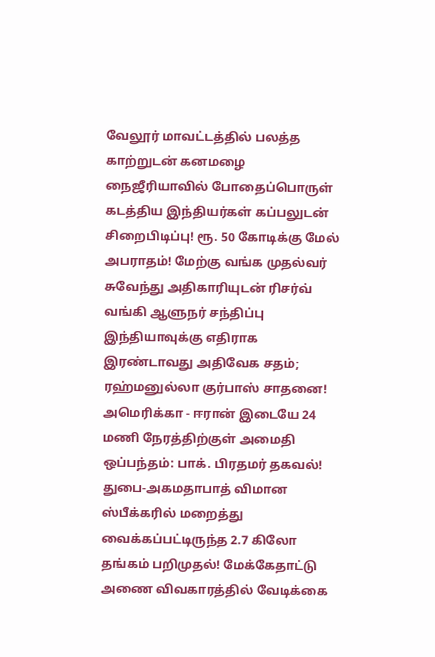வேலூர் மாவட்டத்தில் பலத்த காற்றுடன் கனமழை நைஜீரியாவில் போதைப்பொருள் கடத்திய இந்தியர்கள் கப்பலுடன் சிறைபிடிப்பு! ரூ. 50 கோடிக்கு மேல் அபராதம்! மேற்கு வங்க முதல்வர் சுவேந்து அதிகாரியுடன் ரிசர்வ் வங்கி ஆளுநர் சந்திப்பு இந்தியாவுக்கு எதிராக இரண்டாவது அதிவேக சதம்; ரஹ்மனுல்லா குர்பாஸ் சாதனை! அமெரிக்கா - ஈரான் இடையே 24 மணி நேரத்திற்குள் அமைதி ஒப்பந்தம்: பாக். பிரதமர் தகவல்! துபை-அகமதாபாத் விமான ஸ்பீக்கரில் மறைத்து வைக்கப்பட்டிருந்த 2.7 கிலோ தங்கம் பறிமுதல்! மேக்கேதாட்டு அணை விவகாரத்தில் வேடிக்கை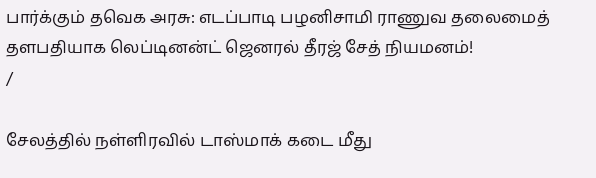பார்க்கும் தவெக அரசு: எடப்பாடி பழனிசாமி ராணுவ தலைமைத் தளபதியாக லெப்டினன்ட் ஜெனரல் தீரஜ் சேத் நியமனம்!
/

சேலத்தில் நள்ளிரவில் டாஸ்மாக் கடை மீது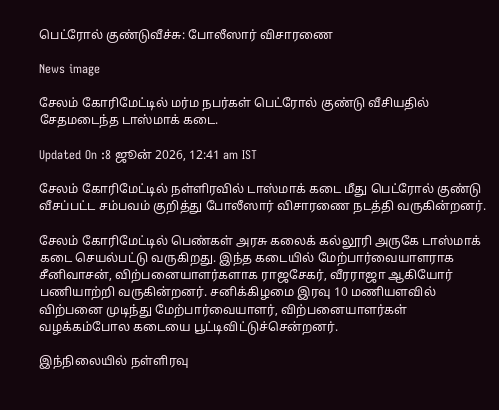பெட்ரோல் குண்டுவீச்சு: போலீஸார் விசாரணை

News image

சேலம் கோரிமேட்டில் மர்ம நபர்கள் பெட்ரோல் குண்டு வீசியதில் சேதமடைந்த டாஸ்மாக் கடை.

Updated On :8 ஜூன் 2026, 12:41 am IST

சேலம் கோரிமேட்டில் நள்ளிரவில் டாஸ்மாக் கடை மீது பெட்ரோல் குண்டு வீசப்பட்ட சம்பவம் குறித்து போலீஸார் விசாரணை நடத்தி வருகின்றனர்.

சேலம் கோரிமேட்டில் பெண்கள் அரசு கலைக் கல்லூரி அருகே டாஸ்மாக் கடை செயல்பட்டு வருகிறது. இந்த கடையில் மேற்பார்வையாளராக சீனிவாசன், விற்பனையாளர்களாக ராஜசேகர், வீரராஜா ஆகியோர் பணியாற்றி வருகின்றனர். சனிக்கிழமை இரவு 10 மணியளவில் விற்பனை முடிந்து மேற்பார்வையாளர், விற்பனையாளர்கள் வழக்கம்போல கடையை பூட்டிவிட்டுச்சென்றனர்.

இந்நிலையில் நள்ளிரவு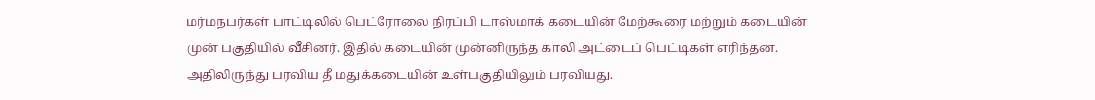மர்மநபர்கள் பாட்டிலில் பெட்ரோலை நிரப்பி டாஸ்மாக் கடையின் மேற்கூரை மற்றும் கடையின் முன் பகுதியில் வீசினர். இதில் கடையின் முன்னிருந்த காலி அட்டைப் பெட்டிகள் எரிந்தன. அதிலிருந்து பரவிய தீ மதுக்கடையின் உள்பகுதியிலும் பரவியது.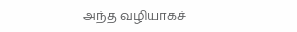அந்த வழியாகச்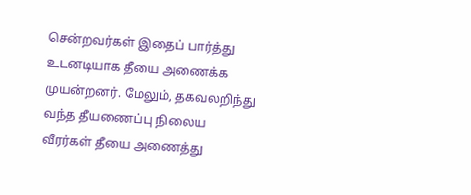சென்றவர்கள் இதைப் பார்த்து உடனடியாக தீயை அணைக்க முயன்றனர். மேலும், தகவலறிந்து வந்த தீயணைப்பு நிலைய வீரர்கள் தீயை அணைத்து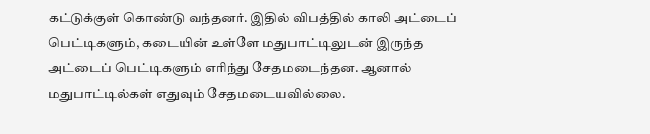கட்டுக்குள் கொண்டு வந்தனர். இதில் விபத்தில் காலி அட்டைப் பெட்டிகளும், கடையின் உள்ளே மதுபாட்டிலுடன் இருந்த அட்டைப் பெட்டிகளும் எரிந்து சேதமடைந்தன. ஆனால் மதுபாட்டில்கள் எதுவும் சேதமடையவில்லை.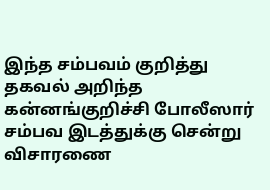இந்த சம்பவம் குறித்து தகவல் அறிந்த கன்னங்குறிச்சி போலீஸார் சம்பவ இடத்துக்கு சென்று விசாரணை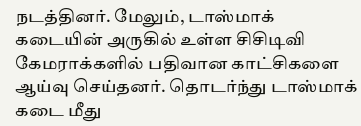நடத்தினர். மேலும், டாஸ்மாக் கடையின் அருகில் உள்ள சிசிடிவி கேமராக்களில் பதிவான காட்சிகளை ஆய்வு செய்தனர். தொடர்ந்து டாஸ்மாக் கடை மீது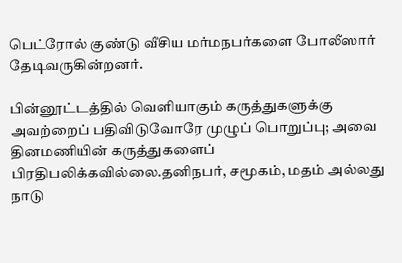பெட்ரோல் குண்டு வீசிய மர்மநபர்களை போலீஸார் தேடிவருகின்றனர்.

பின்னூட்டத்தில் வெளியாகும் கருத்துகளுக்கு அவற்றைப் பதிவிடுவோரே முழுப் பொறுப்பு; அவை தினமணியின் கருத்துகளைப் பிரதிபலிக்கவில்லை.தனிநபர், சமூகம், மதம் அல்லது நாடு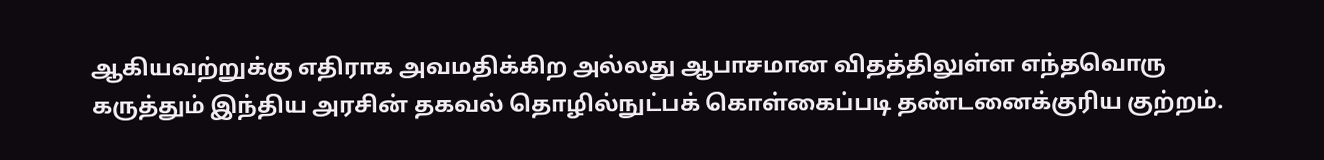ஆகியவற்றுக்கு எதிராக அவமதிக்கிற அல்லது ஆபாசமான விதத்திலுள்ள எந்தவொரு கருத்தும் இந்திய அரசின் தகவல் தொழில்நுட்பக் கொள்கைப்படி தண்டனைக்குரிய குற்றம்.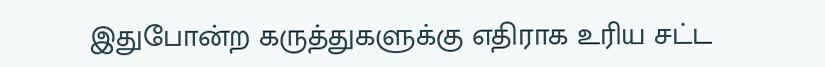இதுபோன்ற கருத்துகளுக்கு எதிராக உரிய சட்ட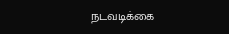நடவடிக்கை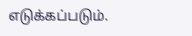எடுக்கப்படும்.